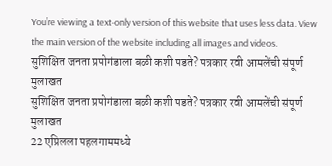You’re viewing a text-only version of this website that uses less data. View the main version of the website including all images and videos.
सुशिक्षित जनता प्रपोगंडाला बळी कशी पडते? पत्रकार रवी आमलेंची संपूर्ण मुलाखत
सुशिक्षित जनता प्रपोगंडाला बळी कशी पडते? पत्रकार रवी आमलेंची संपूर्ण मुलाखत
22 एप्रिलला पहलगाममध्ये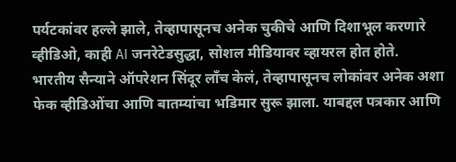पर्यटकांवर हल्ले झाले, तेव्हापासूनच अनेक चुकीचे आणि दिशाभूल करणारे व्हीडिओ, काही AI जनरेटेडसुद्धा, सोशल मीडियावर व्हायरल होत होते.
भारतीय सैन्याने ऑपरेशन सिंदूर लाँच केलं, तेव्हापासूनच लोकांवर अनेक अशा फेक व्हीडिओंचा आणि बातम्यांचा भडिमार सुरू झाला. याबद्दल पत्रकार आणि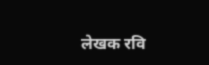लेखक रवि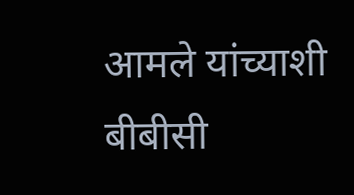आमले यांच्याशी बीबीसी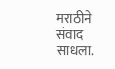मराठीने संवाद साधला.